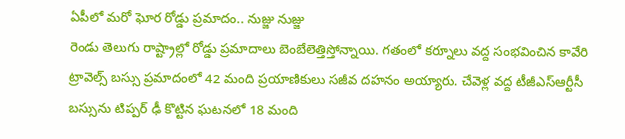ఏపీలో మరో ఘోర రోడ్డు ప్రమాదం.. నుజ్జు నుజ్జు
రెండు తెలుగు రాష్ట్రాల్లో రోడ్డు ప్రమాదాలు బెంబేలెత్తిస్తోన్నాయి. గతంలో కర్నూలు వద్ద సంభవించిన కావేరి ట్రావెల్స్ బస్సు ప్రమాదంలో 42 మంది ప్రయాణికులు సజీవ దహనం అయ్యారు. చేవెళ్ల వద్ద టీజీఎస్ఆర్టీసీ బస్సును టిప్పర్ ఢీ కొట్టిన ఘటనలో 18 మంది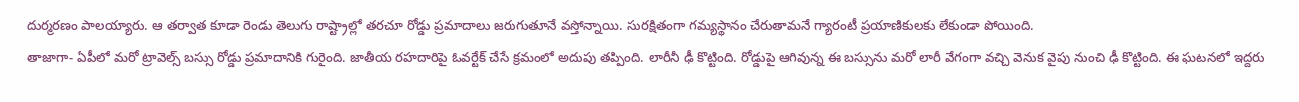దుర్మరణం పాలయ్యారు. ఆ తర్వాత కూడా రెండు తెలుగు రాష్ట్రాల్లో తరచూ రోడ్డు ప్రమాదాలు జరుగుతూనే వస్తోన్నాయి. సురక్షితంగా గమ్యస్థానం చేరుతామనే గ్యారంటీ ప్రయాణికులకు లేకుండా పోయింది.
తాజాగా- ఏపీలో మరో ట్రావెల్స్ బస్సు రోడ్డు ప్రమాదానికి గురైంది. జాతీయ రహదారిపై ఓవర్టేక్ చేసే క్రమంలో అదుపు తప్పింది. లారీనీ ఢీ కొట్టింది. రోడ్డుపై ఆగివున్న ఈ బస్సును మరో లారీ వేగంగా వచ్చి వెనుక వైపు నుంచి ఢీ కొట్టింది. ఈ ఘటనలో ఇద్దరు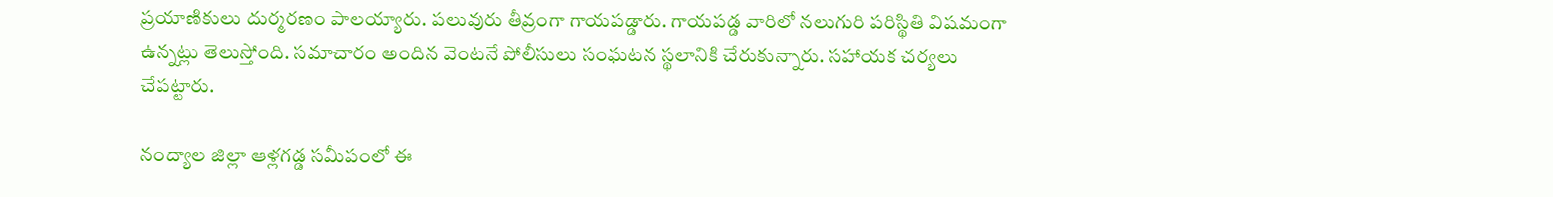ప్రయాణికులు దుర్మరణం పాలయ్యారు. పలువురు తీవ్రంగా గాయపడ్డారు. గాయపడ్డ వారిలో నలుగురి పరిస్థితి విషమంగా ఉన్నట్లు తెలుస్తోంది. సమాచారం అందిన వెంటనే పోలీసులు సంఘటన స్థలానికి చేరుకున్నారు. సహాయక చర్యలు చేపట్టారు.

నంద్యాల జిల్లా ఆళ్లగడ్డ సమీపంలో ఈ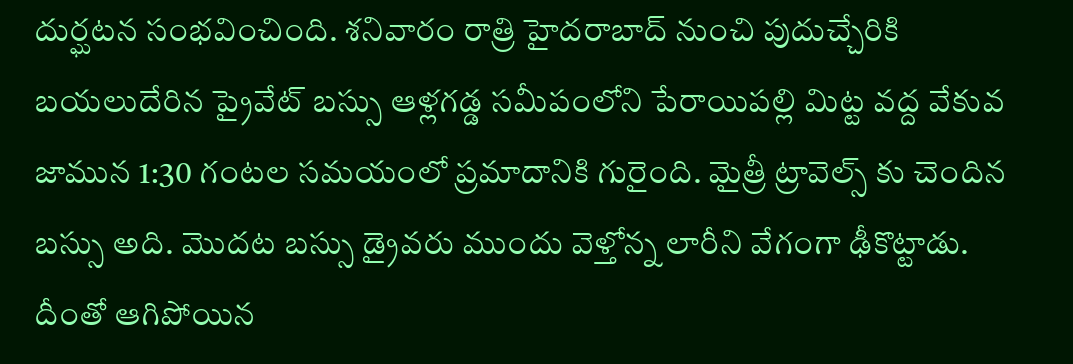దుర్ఘటన సంభవించింది. శనివారం రాత్రి హైదరాబాద్ నుంచి పుదుచ్చేరికి బయలుదేరిన ప్రైవేట్ బస్సు ఆళ్లగడ్డ సమీపంలోని పేరాయిపల్లి మిట్ట వద్ద వేకువ జామున 1:30 గంటల సమయంలో ప్రమాదానికి గురైంది. మైత్రీ ట్రావెల్స్ కు చెందిన బస్సు అది. మొదట బస్సు డ్రైవరు ముందు వెళ్తోన్న లారీని వేగంగా ఢీకొట్టాడు. దీంతో ఆగిపోయిన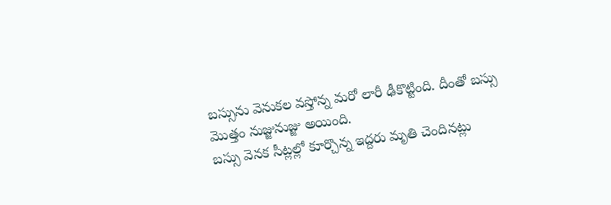బస్సును వెనుకల వస్తోన్న మరో లారీ ఢీకొట్టింది. దీంతో బస్సు మొత్తం నుజ్జునుజ్జు అయింది.
బస్సు వెనక సీట్లల్లో కూర్చొన్న ఇద్దరు మృతి చెందినట్లు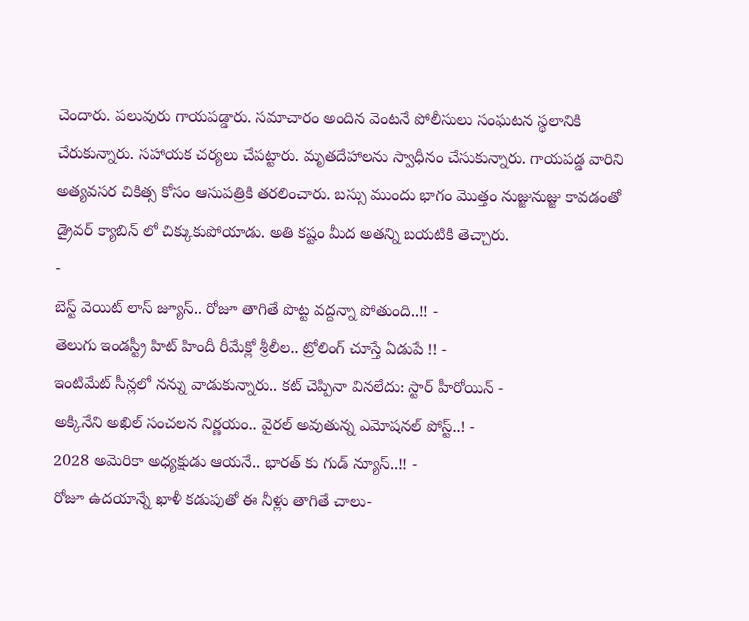చెందారు. పలువురు గాయపడ్డారు. సమాచారం అందిన వెంటనే పోలీసులు సంఘటన స్థలానికి చేరుకున్నారు. సహాయక చర్యలు చేపట్టారు. మృతదేహాలను స్వాధీనం చేసుకున్నారు. గాయపడ్డ వారిని అత్యవసర చికిత్స కోసం ఆసుపత్రికి తరలించారు. బస్సు ముందు భాగం మొత్తం నుజ్జునుజ్జు కావడంతో డ్రైవర్ క్యాబిన్ లో చిక్కుకుపోయాడు. అతి కష్టం మీద అతన్ని బయటికి తెచ్చారు.
-
బెస్ట్ వెయిట్ లాస్ జ్యూస్.. రోజూ తాగితే పొట్ట వద్దన్నా పోతుంది..!! -
తెలుగు ఇండస్ట్రీ హిట్ హిందీ రీమేక్లో శ్రీలీల.. ట్రోలింగ్ చూస్తే ఏడుపే !! -
ఇంటిమేట్ సీన్లలో నన్ను వాడుకున్నారు.. కట్ చెప్పినా వినలేదు: స్టార్ హీరోయిన్ -
అక్కినేని అఖిల్ సంచలన నిర్ణయం.. వైరల్ అవుతున్న ఎమోషనల్ పోస్ట్..! -
2028 అమెరికా అధ్యక్షుడు ఆయనే.. భారత్ కు గుడ్ న్యూస్..!! -
రోజూ ఉదయాన్నే ఖాళీ కడుపుతో ఈ నీళ్లు తాగితే చాలు-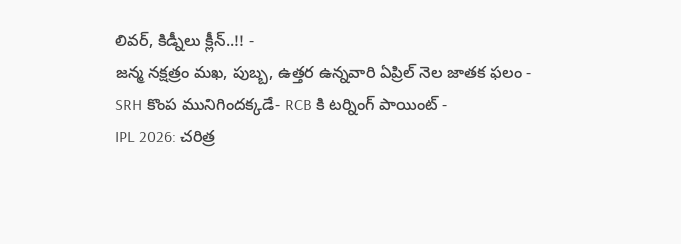లివర్, కిడ్నీలు క్లీన్..!! -
జన్మ నక్షత్రం మఖ, పుబ్బ, ఉత్తర ఉన్నవారి ఏప్రిల్ నెల జాతక ఫలం -
SRH కొంప మునిగిందక్కడే- RCB కి టర్నింగ్ పాయింట్ -
IPL 2026: చరిత్ర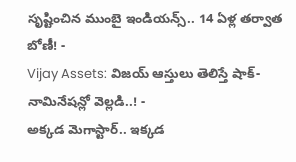సృష్టించిన ముంబై ఇండియన్స్.. 14 ఏళ్ల తర్వాత బోణీ! -
Vijay Assets: విజయ్ ఆస్తులు తెలిస్తే షాక్- నామినేషన్లో వెల్లడి..! -
అక్కడ మెగాస్టార్.. ఇక్కడ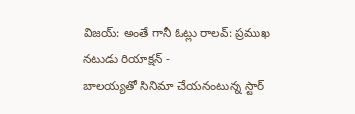విజయ్: అంతే గానీ ఓట్లు రాలవ్: ప్రముఖ నటుడు రియాక్షన్ -
బాలయ్యతో సినిమా చేయనంటున్న స్టార్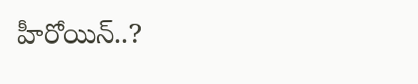హీరోయిన్..?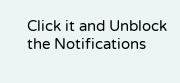Click it and Unblock the Notifications